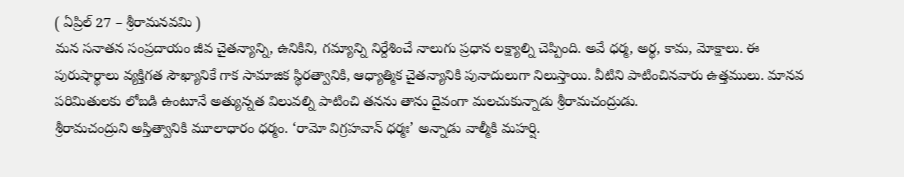( ఏప్రిల్ 27 – శ్రీరామనవమి )
మన సనాతన సంప్రదాయం జీవ చైతన్యాన్ని, ఉనికిని, గమ్యాన్ని నిర్దేశించే నాలుగు ప్రధాన లక్ష్యాల్ని చెప్పింది. అవే ధర్మ, అర్థ, కామ, మోక్షాలు. ఈ పురుషార్థాలు వ్యక్తిగత సౌఖ్యానికే గాక సామాజిక స్థిరత్వానికి, ఆధ్యాత్మిక చైతన్యానికి పునాదులుగా నిలుస్తాయి. వీటిని పాటించినవారు ఉత్తములు. మానవ పరిమితులకు లోబడి ఉంటూనే అత్యున్నత విలువల్ని పాటించి తనను తాను దైవంగా మలచుకున్నాడు శ్రీరామచంద్రుడు.
శ్రీరామచంద్రుని అస్తిత్వానికి మూలాధారం ధర్మం. ‘రామో విగ్రహవాన్ ధర్మః’ అన్నాడు వాల్మీకి మహర్షి.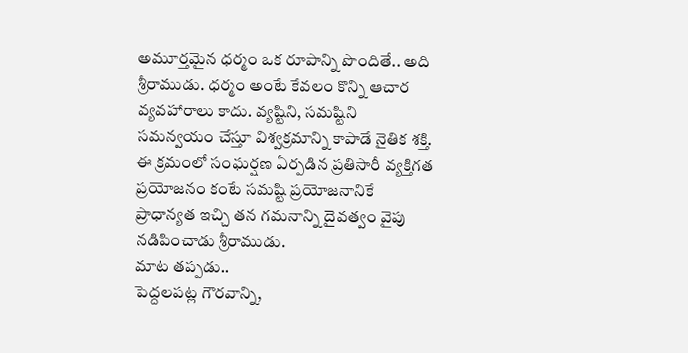అమూర్తమైన ధర్మం ఒక రూపాన్ని పొందితే.. అది శ్రీరాముడు. ధర్మం అంటే కేవలం కొన్ని ఆచార వ్యవహారాలు కాదు. వ్యష్టిని, సమష్టిని సమన్వయం చేస్తూ విశ్వక్రమాన్ని కాపాడే నైతిక శక్తి. ఈ క్రమంలో సంఘర్షణ ఏర్పడిన ప్రతిసారీ వ్యక్తిగత ప్రయోజనం కంటే సమష్టి ప్రయోజనానికే ప్రాధాన్యత ఇచ్చి తన గమనాన్ని దైవత్వం వైపు నడిపించాడు శ్రీరాముడు.
మాట తప్పడు..
పెద్దలపట్ల గౌరవాన్ని,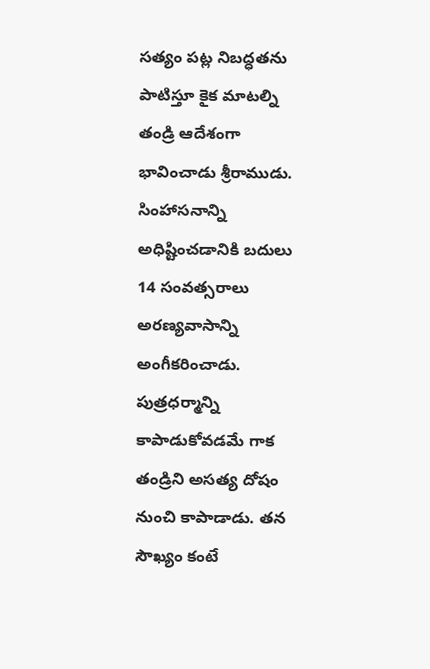సత్యం పట్ల నిబద్ధతను పాటిస్తూ కైక మాటల్ని తండ్రి ఆదేశంగా భావించాడు శ్రీరాముడు. సింహాసనాన్ని అధిష్టించడానికి బదులు 14 సంవత్సరాలు అరణ్యవాసాన్ని అంగీకరించాడు. పుత్రధర్మాన్ని కాపాడుకోవడమే గాక తండ్రిని అసత్య దోషం నుంచి కాపాడాడు. తన సౌఖ్యం కంటే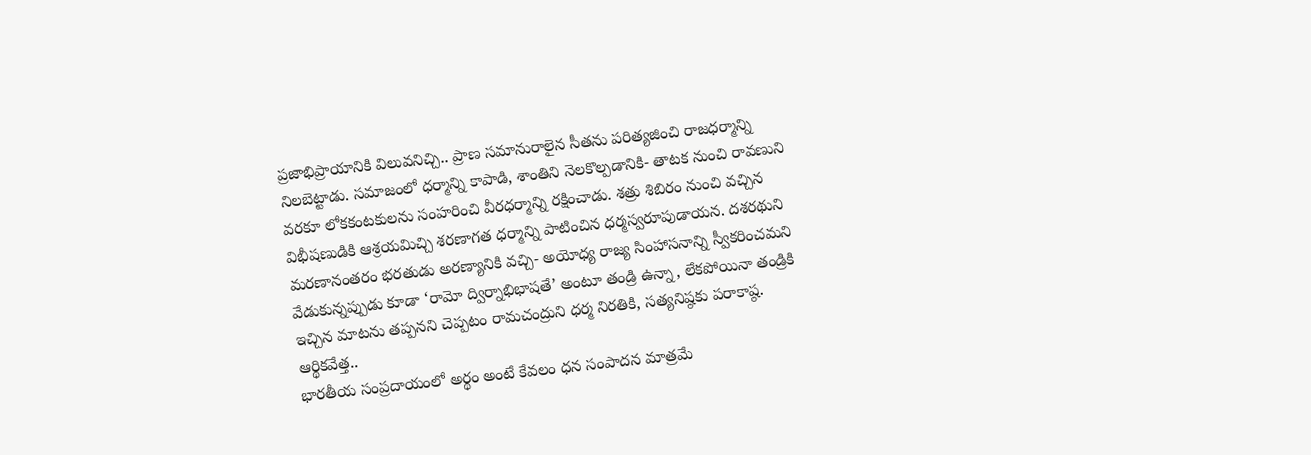ప్రజాభిప్రాయానికి విలువనిచ్చి.. ప్రాణ సమానురాలైన సీతను పరిత్యజించి రాజధర్మాన్ని నిలబెట్టాడు. సమాజంలో ధర్మాన్ని కాపాడి, శాంతిని నెలకొల్పడానికి- తాటక నుంచి రావణుని వరకూ లోకకంటకులను సంహరించి వీరధర్మాన్ని రక్షించాడు. శత్రు శిబిరం నుంచి వచ్చిన విభీషణుడికి ఆశ్రయమిచ్చి శరణాగత ధర్మాన్ని పాటించిన ధర్మస్వరూపుడాయన. దశరథుని మరణానంతరం భరతుడు అరణ్యానికి వచ్చి- అయోధ్య రాజ్య సింహాసనాన్ని స్వీకరించమని వేడుకున్నప్పుడు కూడా ‘రామో ద్విర్నాభిభాషతే’ అంటూ తండ్రి ఉన్నా, లేకపోయినా తండ్రికి ఇచ్చిన మాటను తప్పనని చెప్పటం రామచంద్రుని ధర్మ నిరతికి, సత్యనిష్ఠకు పరాకాష్ఠ.
ఆర్థికవేత్త..
భారతీయ సంప్రదాయంలో అర్థం అంటే కేవలం ధన సంపాదన మాత్రమే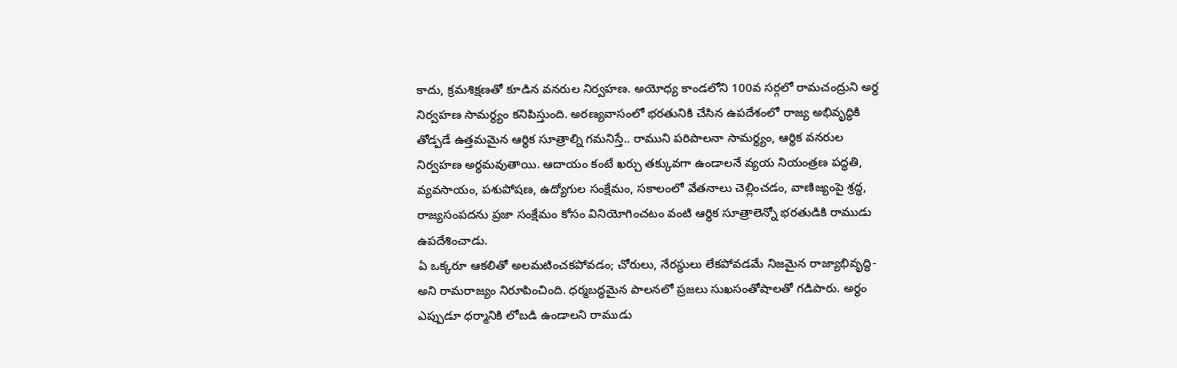కాదు, క్రమశిక్షణతో కూడిన వనరుల నిర్వహణ. అయోధ్య కాండలోని 100వ సర్గలో రామచంద్రుని అర్థ నిర్వహణ సామర్థ్యం కనిపిస్తుంది. అరణ్యవాసంలో భరతునికి చేసిన ఉపదేశంలో రాజ్య అభివృద్ధికి తోడ్పడే ఉత్తమమైన ఆర్థిక సూత్రాల్ని గమనిస్తే.. రాముని పరిపాలనా సామర్థ్యం, ఆర్థిక వనరుల నిర్వహణ అర్థమవుతాయి. ఆదాయం కంటే ఖర్చు తక్కువగా ఉండాలనే వ్యయ నియంత్రణ పద్ధతి, వ్యవసాయం, పశుపోషణ, ఉద్యోగుల సంక్షేమం, సకాలంలో వేతనాలు చెల్లించడం, వాణిజ్యంపై శ్రద్ధ, రాజ్యసంపదను ప్రజా సంక్షేమం కోసం వినియోగించటం వంటి ఆర్థిక సూత్రాలెన్నో భరతుడికి రాముడు ఉపదేశించాడు.
ఏ ఒక్కరూ ఆకలితో అలమటించకపోవడం; చోరులు, నేరస్థులు లేకపోవడమే నిజమైన రాజ్యాభివృద్ధి- అని రామరాజ్యం నిరూపించింది. ధర్మబద్ధమైన పాలనలో ప్రజలు సుఖసంతోషాలతో గడిపారు. అర్థం ఎప్పుడూ ధర్మానికి లోబడి ఉండాలని రాముడు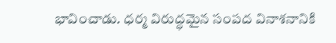భావించాడు. ధర్మ విరుద్ధమైన సంపద వినాశనానికి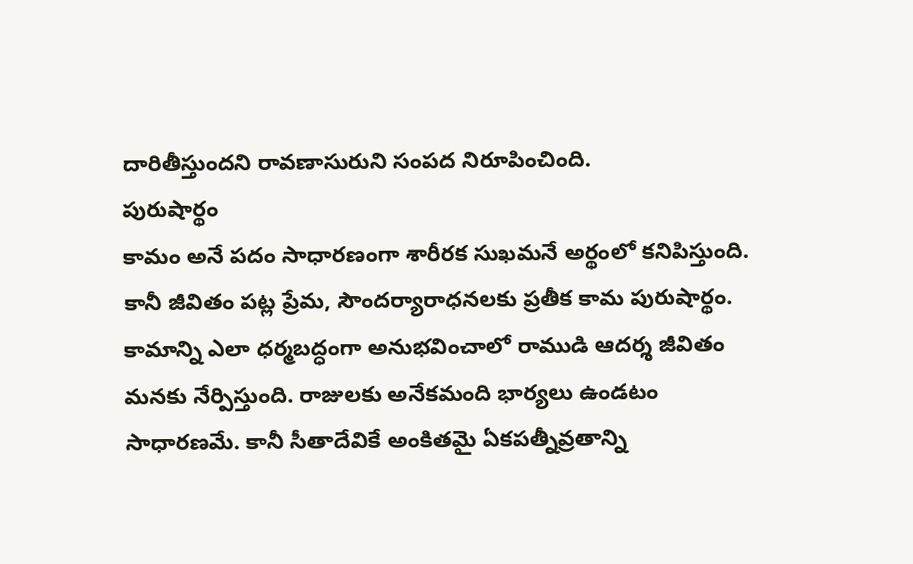దారితీస్తుందని రావణాసురుని సంపద నిరూపించింది.
పురుషార్థం
కామం అనే పదం సాధారణంగా శారీరక సుఖమనే అర్థంలో కనిపిస్తుంది. కానీ జీవితం పట్ల ప్రేమ, సౌందర్యారాధనలకు ప్రతీక కామ పురుషార్థం. కామాన్ని ఎలా ధర్మబద్ధంగా అనుభవించాలో రాముడి ఆదర్శ జీవితం మనకు నేర్పిస్తుంది. రాజులకు అనేకమంది భార్యలు ఉండటం సాధారణమే. కానీ సీతాదేవికే అంకితమై ఏకపత్నీవ్రతాన్ని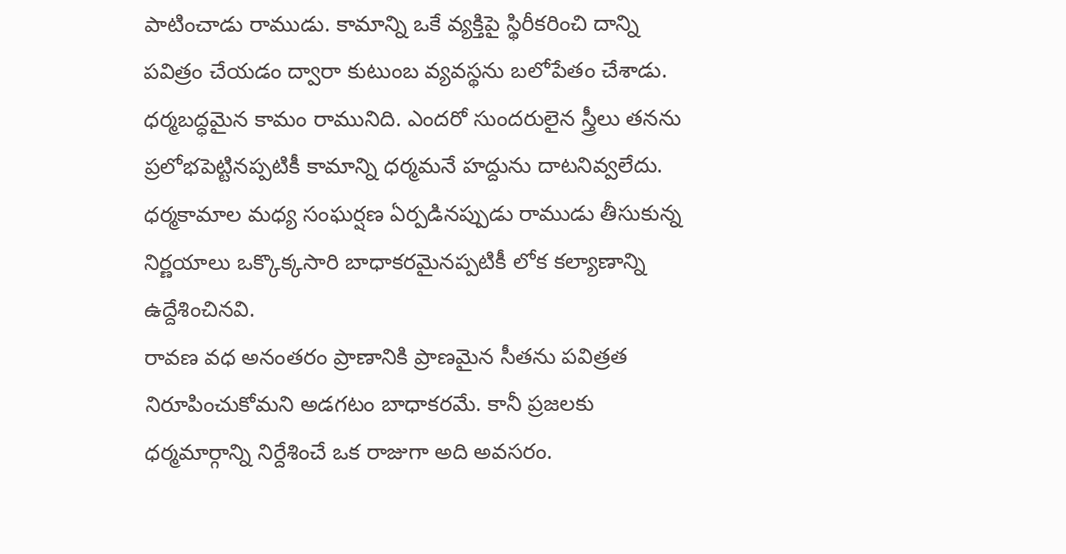పాటించాడు రాముడు. కామాన్ని ఒకే వ్యక్తిపై స్థిరీకరించి దాన్ని పవిత్రం చేయడం ద్వారా కుటుంబ వ్యవస్థను బలోపేతం చేశాడు. ధర్మబద్ధమైన కామం రామునిది. ఎందరో సుందరులైన స్త్రీలు తనను ప్రలోభపెట్టినప్పటికీ కామాన్ని ధర్మమనే హద్దును దాటనివ్వలేదు. ధర్మకామాల మధ్య సంఘర్షణ ఏర్పడినప్పుడు రాముడు తీసుకున్న నిర్ణయాలు ఒక్కొక్కసారి బాధాకరమైనప్పటికీ లోక కల్యాణాన్ని ఉద్దేశించినవి.
రావణ వధ అనంతరం ప్రాణానికి ప్రాణమైన సీతను పవిత్రత నిరూపించుకోమని అడగటం బాధాకరమే. కానీ ప్రజలకు ధర్మమార్గాన్ని నిర్దేశించే ఒక రాజుగా అది అవసరం.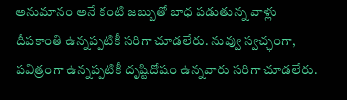అనుమానం అనే కంటి జబ్బుతో బాధ పడుతున్న వాళ్లు దీపకాంతి ఉన్నప్పటికీ సరిగా చూడలేరు. నువ్వు స్వచ్ఛంగా, పవిత్రంగా ఉన్నప్పటికీ దృష్టిదోషం ఉన్నవారు సరిగా చూడలేరు.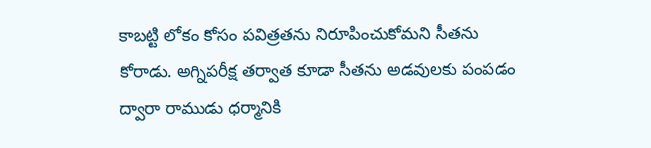కాబట్టి లోకం కోసం పవిత్రతను నిరూపించుకోమని సీతను కోరాడు. అగ్నిపరీక్ష తర్వాత కూడా సీతను అడవులకు పంపడం ద్వారా రాముడు ధర్మానికి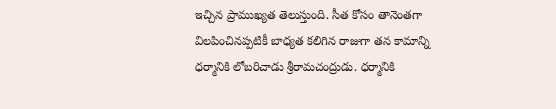ఇచ్చిన ప్రాముఖ్యత తెలుస్తుంది. సీత కోసం తానెంతగా విలపించినప్పటికీ బాధ్యత కలిగిన రాజుగా తన కామాన్ని ధర్మానికి లోబరిచాడు శ్రీరామచంద్రుడు. ధర్మానికి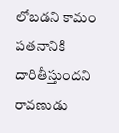లోబడని కామం పతనానికి దారితీస్తుందని రావణుడు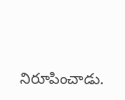నిరూపించాడు.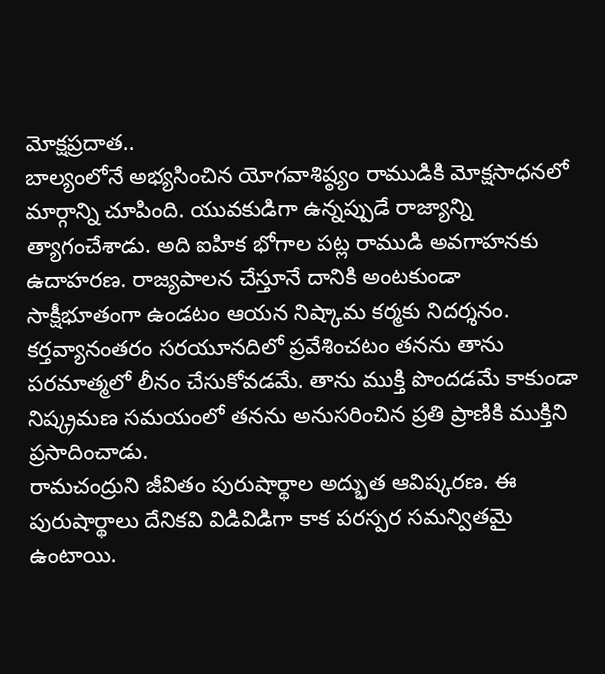మోక్షప్రదాత..
బాల్యంలోనే అభ్యసించిన యోగవాశిష్ఠ్యం రాముడికి మోక్షసాధనలో మార్గాన్ని చూపింది. యువకుడిగా ఉన్నప్పుడే రాజ్యాన్ని త్యాగంచేశాడు. అది ఐహిక భోగాల పట్ల రాముడి అవగాహనకు ఉదాహరణ. రాజ్యపాలన చేస్తూనే దానికి అంటకుండా సాక్షీభూతంగా ఉండటం ఆయన నిష్కామ కర్మకు నిదర్శనం. కర్తవ్యానంతరం సరయూనదిలో ప్రవేశించటం తనను తాను పరమాత్మలో లీనం చేసుకోవడమే. తాను ముక్తి పొందడమే కాకుండా నిష్క్రమణ సమయంలో తనను అనుసరించిన ప్రతి ప్రాణికి ముక్తిని ప్రసాదించాడు.
రామచంద్రుని జీవితం పురుషార్థాల అద్భుత ఆవిష్కరణ. ఈ పురుషార్థాలు దేనికవి విడివిడిగా కాక పరస్పర సమన్వితమై ఉంటాయి.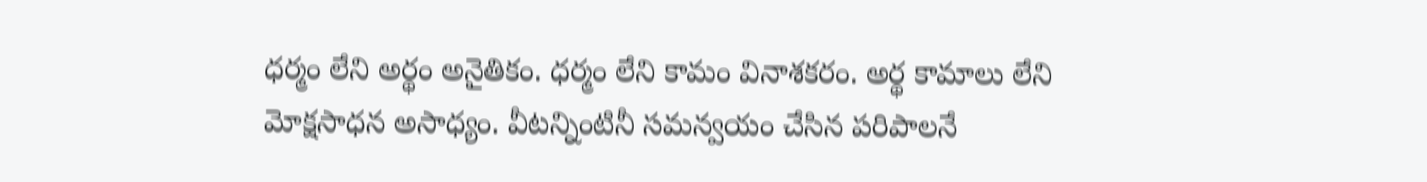ధర్మం లేని అర్థం అనైతికం. ధర్మం లేని కామం వినాశకరం. అర్థ కామాలు లేని మోక్షసాధన అసాధ్యం. వీటన్నింటినీ సమన్వయం చేసిన పరిపాలనే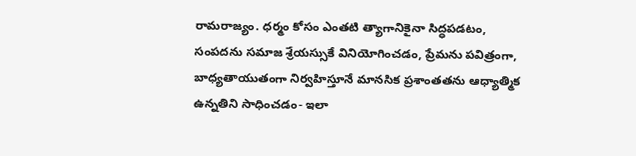రామరాజ్యం. ధర్మం కోసం ఎంతటి త్యాగానికైనా సిద్ధపడటం, సంపదను సమాజ శ్రేయస్సుకే వినియోగించడం, ప్రేమను పవిత్రంగా, బాధ్యతాయుతంగా నిర్వహిస్తూనే మానసిక ప్రశాంతతను ఆధ్యాత్మిక ఉన్నతిని సాధించడం- ఇలా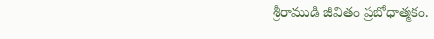శ్రీరాముడి జీవితం ప్రబోధాత్మకం.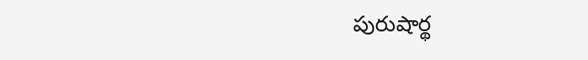పురుషార్థ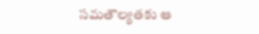సమతౌల్యతకు ఆ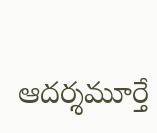ఆదర్శమూర్తే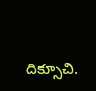దిక్సూచి.